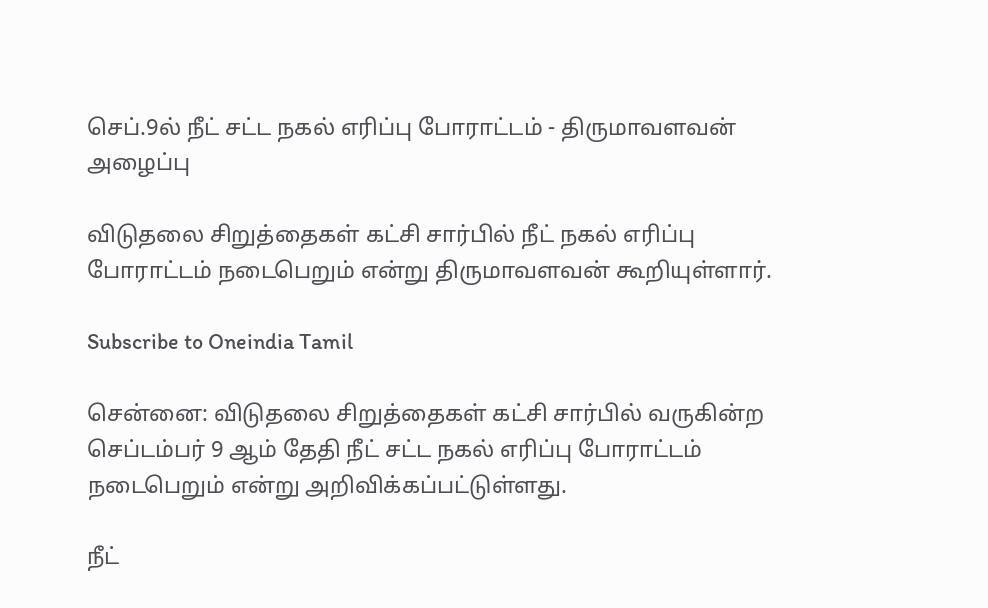செப்.9ல் நீட் சட்ட நகல் எரிப்பு போராட்டம் - திருமாவளவன் அழைப்பு

விடுதலை சிறுத்தைகள் கட்சி சார்பில் நீட் நகல் எரிப்பு போராட்டம் நடைபெறும் என்று திருமாவளவன் கூறியுள்ளார்.

Subscribe to Oneindia Tamil

சென்னை: விடுதலை சிறுத்தைகள் கட்சி சார்பில் வருகின்ற செப்டம்பர் 9 ஆம் தேதி நீட் சட்ட நகல் எரிப்பு போராட்டம் நடைபெறும் என்று அறிவிக்கப்பட்டுள்ளது.

நீட்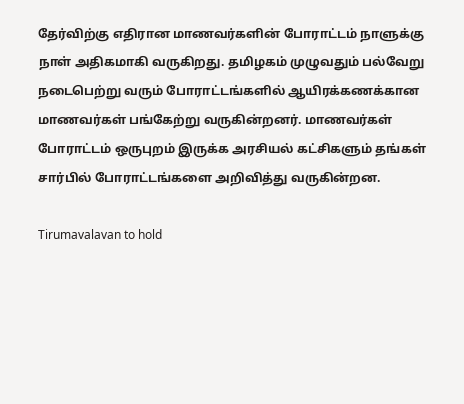தேர்விற்கு எதிரான மாணவர்களின் போராட்டம் நாளுக்கு நாள் அதிகமாகி வருகிறது. தமிழகம் முழுவதும் பல்வேறு நடைபெற்று வரும் போராட்டங்களில் ஆயிரக்கணக்கான மாணவர்கள் பங்கேற்று வருகின்றனர். மாணவர்கள் போராட்டம் ஒருபுறம் இருக்க அரசியல் கட்சிகளும் தங்கள் சார்பில் போராட்டங்களை அறிவித்து வருகின்றன.

Tirumavalavan to hold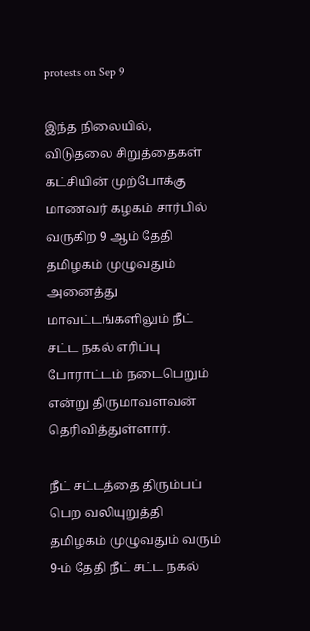protests on Sep 9

இந்த நிலையில், விடுதலை சிறுத்தைகள் கட்சியின் முற்போக்கு மாணவர் கழகம் சார்பில் வருகிற 9 ஆம் தேதி தமிழகம் முழுவதும் அனைத்து மாவட்டங்களிலும் நீட் சட்ட நகல் எரிப்பு போராட்டம் நடைபெறும் என்று திருமாவளவன் தெரிவித்துள்ளார்.

நீட் சட்டத்தை திரும்பப் பெற வலியுறுத்தி தமிழகம் முழுவதும் வரும் 9-ம் தேதி நீட் சட்ட நகல்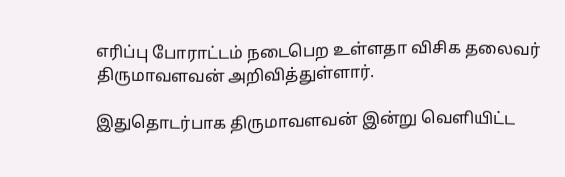எரிப்பு போராட்டம் நடைபெற உள்ளதா விசிக தலைவர் திருமாவளவன் அறிவித்துள்ளார்.

இதுதொடர்பாக திருமாவளவன் இன்று வெளியிட்ட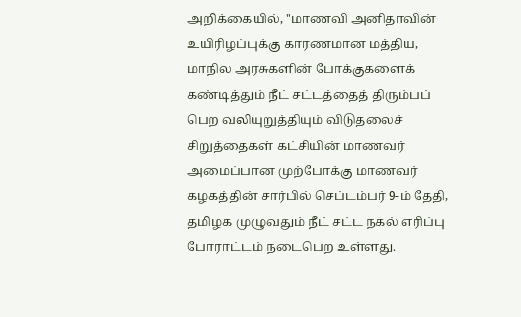அறிக்கையில், ''மாணவி அனிதாவின் உயிரிழப்புக்கு காரணமான மத்திய, மாநில அரசுகளின் போக்குகளைக் கண்டித்தும் நீட் சட்டத்தைத் திரும்பப் பெற வலியுறுத்தியும் விடுதலைச் சிறுத்தைகள் கட்சியின் மாணவர் அமைப்பான முற்போக்கு மாணவர் கழகத்தின் சார்பில் செப்டம்பர் 9-ம் தேதி, தமிழக முழுவதும் நீட் சட்ட நகல் எரிப்பு போராட்டம் நடைபெற உள்ளது.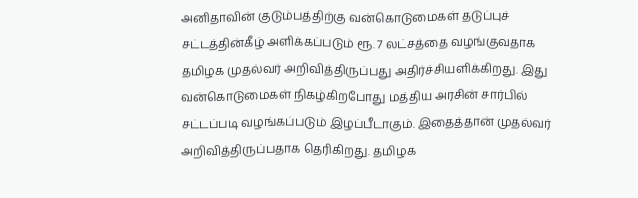அனிதாவின் குடும்பத்திற்கு வன்கொடுமைகள் தடுப்புச் சட்டத்தின்கீழ் அளிக்கப்படும் ரூ. 7 லட்சத்தை வழங்குவதாக தமிழக முதல்வர் அறிவித்திருப்பது அதிர்ச்சியளிக்கிறது. இது வன்கொடுமைகள் நிகழ்கிறபோது மத்திய அரசின் சார்பில் சட்டப்படி வழங்கப்படும் இழப்பீடாகும். இதைத்தான் முதல்வர் அறிவித்திருப்பதாக தெரிகிறது. தமிழக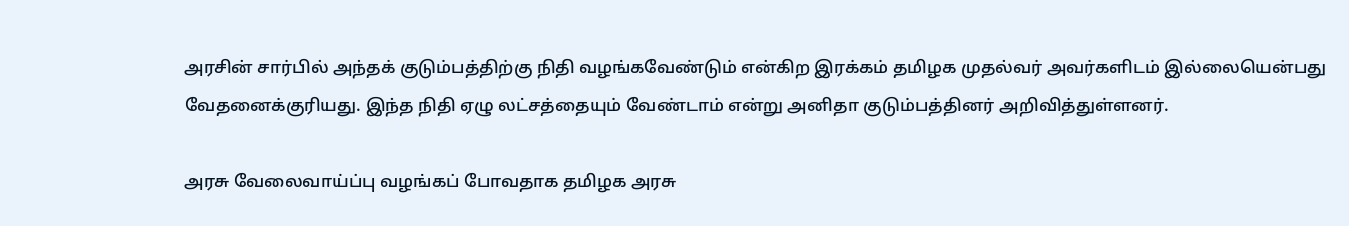அரசின் சார்பில் அந்தக் குடும்பத்திற்கு நிதி வழங்கவேண்டும் என்கிற இரக்கம் தமிழக முதல்வர் அவர்களிடம் இல்லையென்பது வேதனைக்குரியது. இந்த நிதி ஏழு லட்சத்தையும் வேண்டாம் என்று அனிதா குடும்பத்தினர் அறிவித்துள்ளனர்.

அரசு வேலைவாய்ப்பு வழங்கப் போவதாக தமிழக அரசு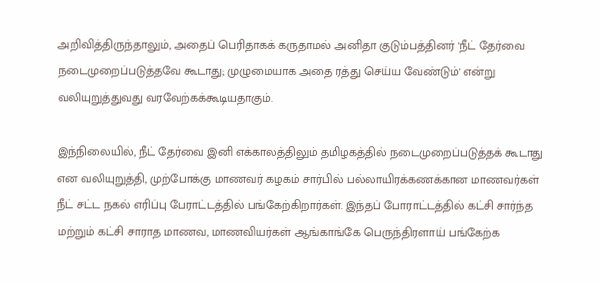அறிவித்திருந்தாலும், அதைப் பெரிதாகக் கருதாமல் அனிதா குடும்பத்தினர் 'நீட் தேர்வை நடைமுறைப்படுத்தவே கூடாது; முழுமையாக அதை ரத்து செய்ய வேண்டும்' என்று வலியுறுத்துவது வரவேற்கக்கூடியதாகும்.

இந்நிலையில், நீட் தேர்வை இனி எக்காலத்திலும் தமிழகத்தில் நடைமுறைப்படுத்தக் கூடாது என வலியுறுத்தி, முற்போக்கு மாணவர் கழகம் சார்பில் பல்லாயிரக்கணக்கான மாணவர்கள் நீட் சட்ட நகல் எரிப்பு பேராட்டத்தில் பங்கேற்கிறார்கள். இந்தப் போராட்டத்தில் கட்சி சார்ந்த மற்றும் கட்சி சாராத மாணவ, மாணவியர்கள் ஆங்காங்கே பெருந்திரளாய் பங்கேற்க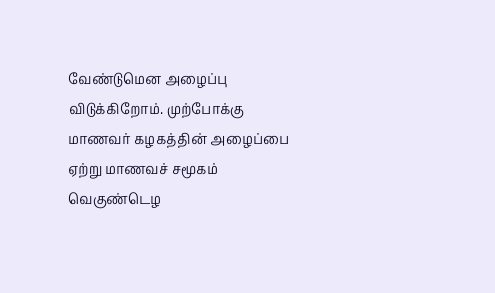வேண்டுமென அழைப்பு விடுக்கிறோம். முற்போக்கு மாணவர் கழகத்தின் அழைப்பை ஏற்று மாணவச் சமூகம் வெகுண்டெழ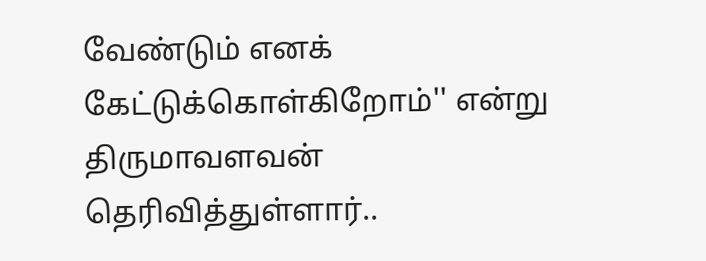வேண்டும் எனக் கேட்டுக்கொள்கிறோம்'' என்று திருமாவளவன் தெரிவித்துள்ளார்..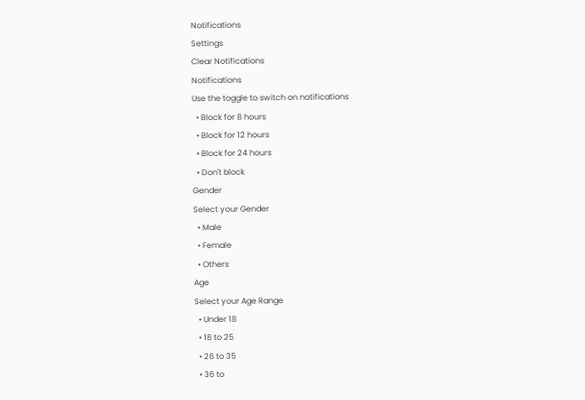Notifications
Settings
Clear Notifications
Notifications
Use the toggle to switch on notifications
  • Block for 8 hours
  • Block for 12 hours
  • Block for 24 hours
  • Don't block
Gender
Select your Gender
  • Male
  • Female
  • Others
Age
Select your Age Range
  • Under 18
  • 18 to 25
  • 26 to 35
  • 36 to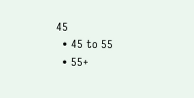45
  • 45 to 55
  • 55+